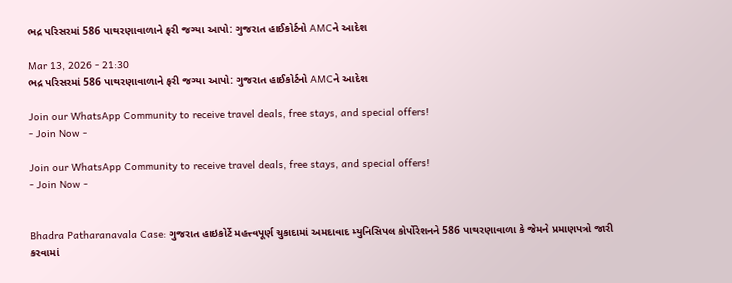ભદ્ર પરિસરમાં 586 પાથરણાવાળાને ફરી જગ્યા આપો: ગુજરાત હાઈકોર્ટનો AMCને આદેશ

Mar 13, 2026 - 21:30
ભદ્ર પરિસરમાં 586 પાથરણાવાળાને ફરી જગ્યા આપો: ગુજરાત હાઈકોર્ટનો AMCને આદેશ

Join our WhatsApp Community to receive travel deals, free stays, and special offers!
- Join Now -

Join our WhatsApp Community to receive travel deals, free stays, and special offers!
- Join Now -


Bhadra Patharanavala Case: ગુજરાત હાઇકોર્ટે મહત્ત્વપૂર્ણ ચુકાદામાં અમદાવાદ મ્યુનિસિપલ કોર્પોરેશનને 586 પાથરણાવાળા કે જેમને પ્રમાણપત્રો જારી કરવામાં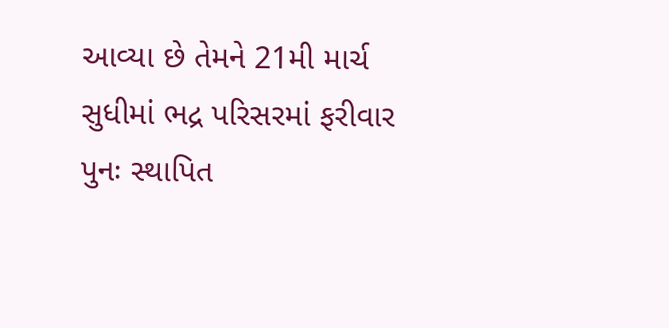આવ્યા છે તેમને 21મી માર્ચ સુધીમાં ભદ્ર પરિસરમાં ફરીવાર પુનઃ સ્થાપિત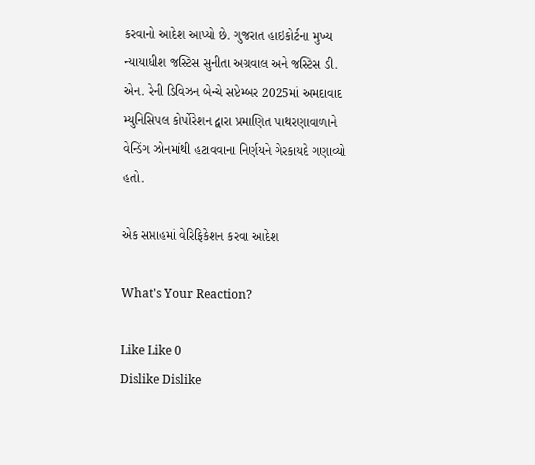કરવાનો આદેશ આપ્યો છે. ગુજરાત હાઇકોર્ટના મુખ્ય ન્યાયાધીશ જસ્ટિસ સુનીતા અગ્રવાલ અને જસ્ટિસ ડી. એન. રેની ડિવિઝન બેન્ચે સપ્ટેમ્બર 2025માં અમદાવાદ મ્યુનિસિપલ કોર્પોરેશન દ્વારા પ્રમાણિત પાથરણાવાળાને વેન્ડિંગ ઝોનમાંથી હટાવવાના નિર્ણયને ગેરકાયદે ગણાવ્યો હતો.

એક સપ્તાહમાં વેરિફિકેશન કરવા આદેશ

What's Your Reaction?

Like Like 0
Dislike Dislike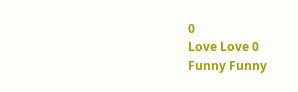0
Love Love 0
Funny Funny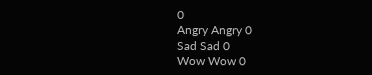0
Angry Angry 0
Sad Sad 0
Wow Wow 0